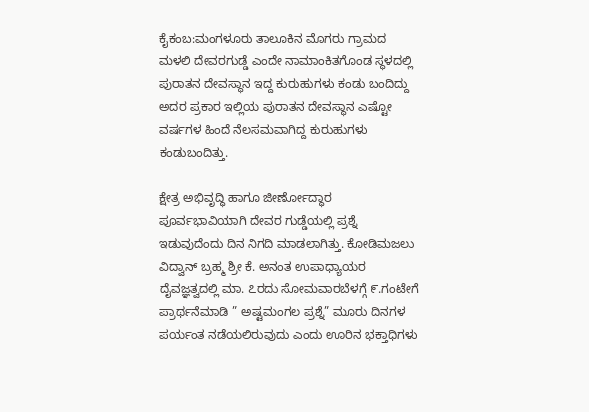ಕೈಕಂಬ:ಮಂಗಳೂರು ತಾಲೂಕಿನ ಮೊಗರು ಗ್ರಾಮದ ಮಳಲಿ ದೇವರಗುಡ್ಡೆ ಎಂದೇ ನಾಮಾಂಕಿತಗೊಂಡ ಸ್ಥಳದಲ್ಲಿ ಪುರಾತನ ದೇವಸ್ಥಾನ ಇದ್ದ ಕುರುಹುಗಳು ಕಂಡು ಬಂದಿದ್ದು ಅದರ ಪ್ರಕಾರ ಇಲ್ಲಿಯ ಪುರಾತನ ದೇವಸ್ಥಾನ ಎಷ್ಟೋ ವರ್ಷಗಳ ಹಿಂದೆ ನೆಲಸಮವಾಗಿದ್ದ ಕುರುಹುಗಳು ಕಂಡುಬಂದಿತ್ತು.

ಕ್ಷೇತ್ರ ಅಭಿವೃದ್ಧಿ ಹಾಗೂ ಜೀರ್ಣೋದ್ಧಾರ ಪೂರ್ವಭಾವಿಯಾಗಿ ದೇವರ ಗುಡ್ಡೆಯಲ್ಲಿ ಪ್ರಶ್ನೆ ಇಡುವುದೆಂದು ದಿನ ನಿಗದಿ ಮಾಡಲಾಗಿತ್ತು. ಕೋಡಿಮಜಲು ವಿದ್ವಾನ್ ಬ್ರಹ್ಮ ಶ್ರೀ ಕೆ. ಅನಂತ ಉಪಾಧ್ಯಾಯರ ದೈವಜ್ಞತ್ವದಲ್ಲಿ ಮಾ. ೭ರದು ಸೋಮವಾರಬೆಳಗ್ಗೆ ೯.ಗಂಟೇಗೆ ಪ್ರಾರ್ಥನೆಮಾಡಿ ” ಅಷ್ಟಮಂಗಲ ಪ್ರಶ್ನೆ” ಮೂರು ದಿನಗಳ ಪರ್ಯಂತ ನಡೆಯಲಿರುವುದು ಎಂದು ಊರಿನ ಭಕ್ತಾಧಿಗಳು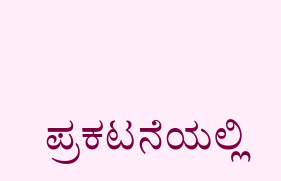ಪ್ರಕಟನೆಯಲ್ಲಿ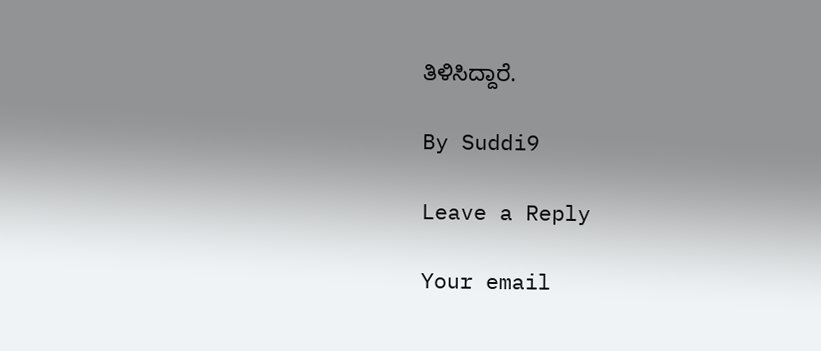ತಿಳಿಸಿದ್ದಾರೆ.

By Suddi9

Leave a Reply

Your email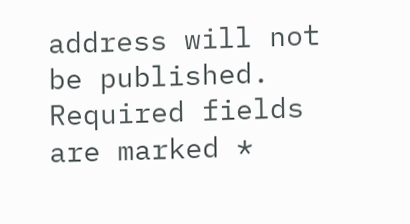address will not be published. Required fields are marked *